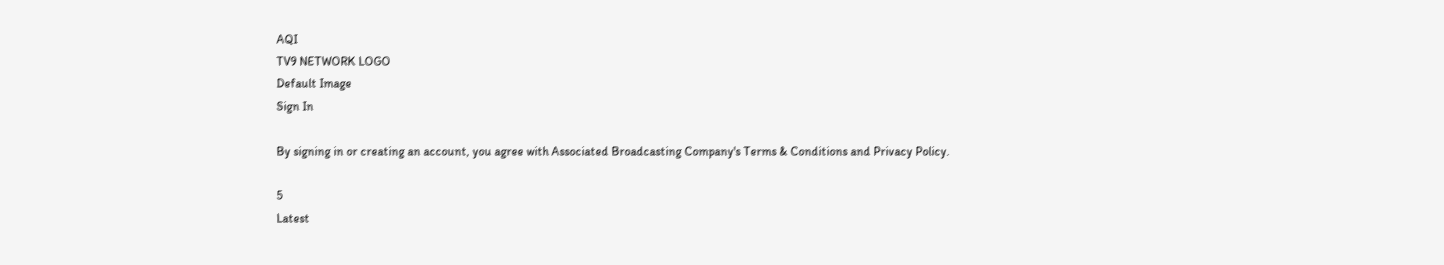AQI
TV9 NETWORK LOGO
Default Image
Sign In

By signing in or creating an account, you agree with Associated Broadcasting Company's Terms & Conditions and Privacy Policy.

5
Latest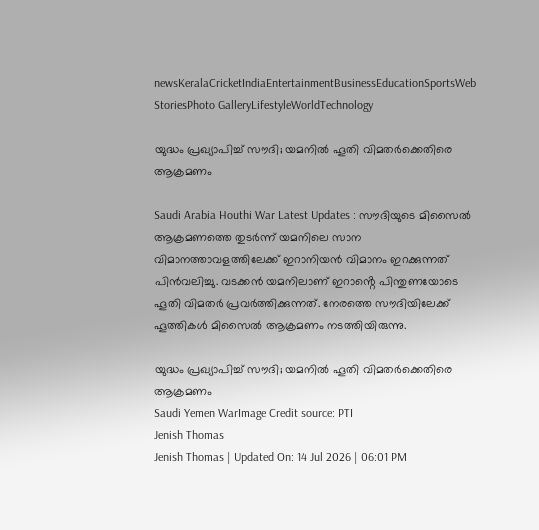newsKeralaCricketIndiaEntertainmentBusinessEducationSportsWeb StoriesPhoto GalleryLifestyleWorldTechnology

യുദ്ധം പ്രഖ്യാപിച്ച് സൗദി; യമനിൽ ഹൂതി വിമതർക്കെതിരെ ആക്രമണം

Saudi Arabia Houthi War Latest Updates : സൗദിയുടെ മിസൈൽ ആക്രമണത്തെ തുടർന്ന് യമനിലെ സാന വിമാനത്താവളത്തിലേക്ക് ഇറാനിയൻ വിമാനം ഇറക്കുന്നത് പിൻവലിച്ചു. വടക്കൻ യമനിലാണ് ഇറാൻ്റെ പിന്തുണയോടെ ഹൂതി വിമതർ പ്രവർത്തിക്കുന്നത്. നേരത്തെ സൗദിയിലേക്ക് ഹൂത്തികൾ മിസൈൽ ആക്രമണം നടത്തിയിരുന്നു.

യുദ്ധം പ്രഖ്യാപിച്ച് സൗദി; യമനിൽ ഹൂതി വിമതർക്കെതിരെ ആക്രമണം
Saudi Yemen WarImage Credit source: PTI
Jenish Thomas
Jenish Thomas | Updated On: 14 Jul 2026 | 06:01 PM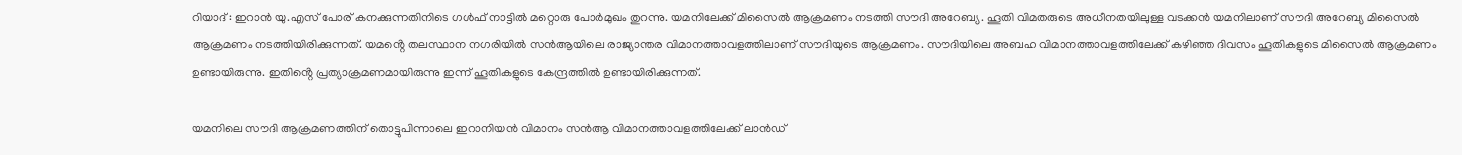റിയാദ് : ഇറാൻ യു.എസ് പോര് കനക്കുന്നതിനിടെ ഗൾഫ് നാട്ടിൽ മറ്റൊരു പോർമുഖം തുറന്നു. യമനിലേക്ക് മിസൈൽ ആക്രമണം നടത്തി സൗദി അറേബ്യ. ഹൂതി വിമതരുടെ അധീനതയിലുള്ള വടക്കൻ യമനിലാണ് സൗദി അറേബ്യ മിസൈൽ ആക്രമണം നടത്തിയിരിക്കുന്നത്. യമൻ്റെ തലസ്ഥാന നഗരിയിൽ സൻആയിലെ രാജ്യാന്തര വിമാനത്താവളത്തിലാണ് സൗദിയുടെ ആക്രമണം. സൗദിയിലെ അബഹ വിമാനത്താവളത്തിലേക്ക് കഴിഞ്ഞ ദിവസം ഹൂതികളുടെ മിസൈൽ ആക്രമണം ഉണ്ടായിരുന്നു. ഇതിൻ്റെ പ്രത്യാക്രമണമായിരുന്നു ഇന്ന് ഹൂതികളുടെ കേന്ദ്രത്തിൽ ഉണ്ടായിരിക്കുന്നത്.

യമനിലെ സൗദി ആക്രമണത്തിന് തൊട്ടുപിന്നാലെ ഇറാനിയൻ വിമാനം സൻആ വിമാനത്താവളത്തിലേക്ക് ലാൻഡ്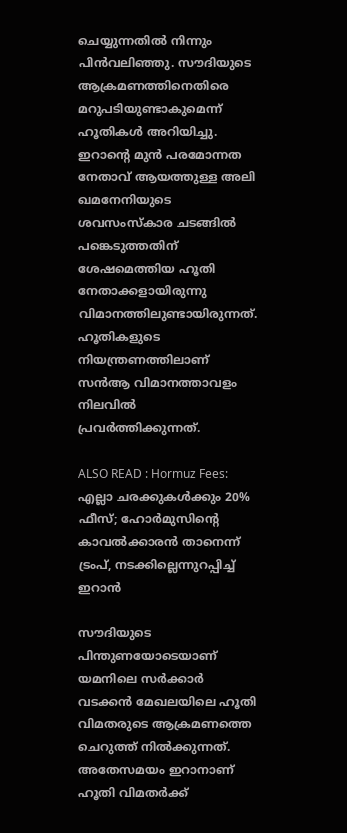ചെയ്യുന്നതിൽ നിന്നും പിൻവലിഞ്ഞു. സൗദിയുടെ ആക്രമണത്തിനെതിരെ മറുപടിയുണ്ടാകുമെന്ന് ഹൂതികൾ അറിയിച്ചു. ഇറാൻ്റെ മുൻ പരമോന്നത നേതാവ് ആയത്തുള്ള അലി ഖമനേനിയുടെ ശവസംസ്കാര ചടങ്ങിൽ പങ്കെടുത്തതിന് ശേഷമെത്തിയ ഹൂതി നേതാക്കളായിരുന്നു വിമാനത്തിലുണ്ടായിരുന്നത്. ഹൂതികളുടെ നിയന്ത്രണത്തിലാണ് സൻആ വിമാനത്താവളം നിലവിൽ പ്രവർത്തിക്കുന്നത്.

ALSO READ : Hormuz Fees: എല്ലാ ചരക്കുകള്‍ക്കും 20% ഫീസ്; ഹോര്‍മുസിന്റെ കാവല്‍ക്കാരന്‍ താനെന്ന് ട്രംപ്, നടക്കില്ലെന്നുറപ്പിച്ച് ഇറാന്‍

സൗദിയുടെ പിന്തുണയോടെയാണ് യമനിലെ സർക്കാർ വടക്കൻ മേഖലയിലെ ഹൂതി വിമതരുടെ ആക്രമണത്തെ ചെറുത്ത് നിൽക്കുന്നത്. അതേസമയം ഇറാനാണ് ഹൂതി വിമതർക്ക്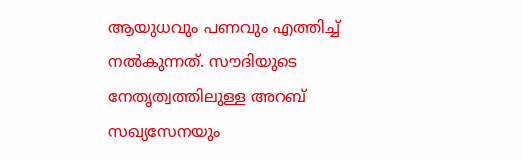ആയുധവും പണവും എത്തിച്ച് നൽകുന്നത്. സൗദിയുടെ നേതൃത്വത്തിലുള്ള അറബ് സഖ്യസേനയും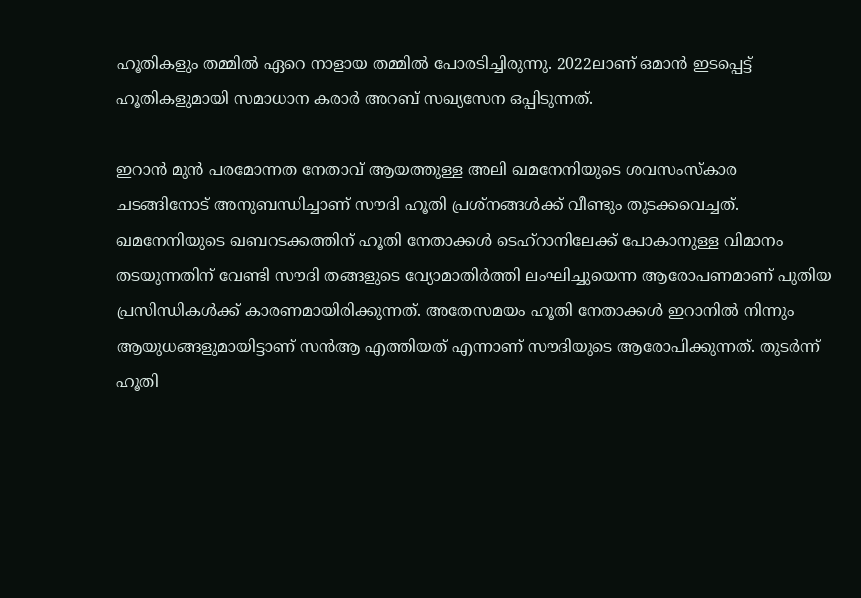ഹൂതികളും തമ്മിൽ ഏറെ നാളായ തമ്മിൽ പോരടിച്ചിരുന്നു. 2022ലാണ് ഒമാൻ ഇടപ്പെട്ട് ഹൂതികളുമായി സമാധാന കരാർ അറബ് സഖ്യസേന ഒപ്പിടുന്നത്.

ഇറാൻ മുൻ പരമോന്നത നേതാവ് ആയത്തുള്ള അലി ഖമനേനിയുടെ ശവസംസ്കാര ചടങ്ങിനോട് അനുബന്ധിച്ചാണ് സൗദി ഹൂതി പ്രശ്നങ്ങൾക്ക് വീണ്ടും തുടക്കവെച്ചത്. ഖമനേനിയുടെ ഖബറടക്കത്തിന് ഹൂതി നേതാക്കൾ ടെഹ്റാനിലേക്ക് പോകാനുള്ള വിമാനം തടയുന്നതിന് വേണ്ടി സൗദി തങ്ങളുടെ വ്യോമാതിർത്തി ലംഘിച്ചുയെന്ന ആരോപണമാണ് പുതിയ പ്രസിന്ധികൾക്ക് കാരണമായിരിക്കുന്നത്. അതേസമയം ഹൂതി നേതാക്കൾ ഇറാനിൽ നിന്നും ആയുധങ്ങളുമായിട്ടാണ് സൻആ എത്തിയത് എന്നാണ് സൗദിയുടെ ആരോപിക്കുന്നത്. തുടർന്ന് ഹൂതി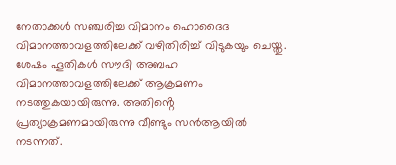നേതാക്കൾ സഞ്ചരിച്ച വിമാനം ഹൊദൈദ വിമാനത്താവളത്തിലേക്ക് വഴിതിരിച്ച് വിടുകയും ചെയ്തു. ശേഷം ഹൂതികൾ സൗദി അബഹ വിമാനത്താവളത്തിലേക്ക് ആക്രമണം നടത്തുകയായിരുന്നു. അതിൻ്റെ പ്രത്യാക്രമണമായിരുന്നു വീണ്ടും സൻആയിൽ നടന്നത്.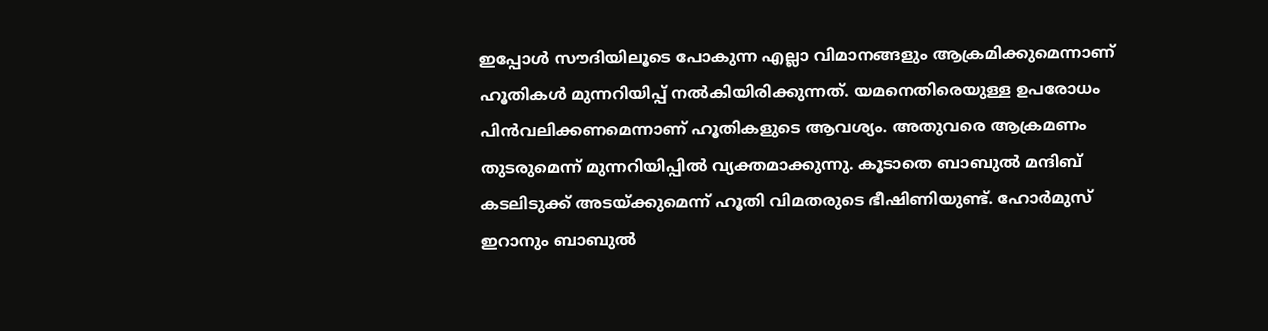ഇപ്പോൾ സൗദിയിലൂടെ പോകുന്ന എല്ലാ വിമാനങ്ങളും ആക്രമിക്കുമെന്നാണ് ഹൂതികൾ മുന്നറിയിപ്പ് നൽകിയിരിക്കുന്നത്. യമനെതിരെയുള്ള ഉപരോധം പിൻവലിക്കണമെന്നാണ് ഹൂതികളുടെ ആവശ്യം. അതുവരെ ആക്രമണം തുടരുമെന്ന് മുന്നറിയിപ്പിൽ വ്യക്തമാക്കുന്നു. കൂടാതെ ബാബുൽ മന്ദിബ് കടലിടുക്ക് അടയ്ക്കുമെന്ന് ഹൂതി വിമതരുടെ ഭീഷിണിയുണ്ട്. ഹോർമുസ് ഇറാനും ബാബുൽ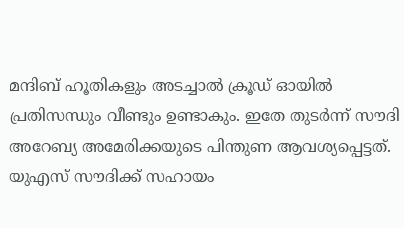മന്ദിബ് ഹൂതികളും അടച്ചാൽ ക്രൂഡ് ഓയിൽ പ്രതിസന്ധും വീണ്ടും ഉണ്ടാകും. ഇതേ തുടർന്ന് സൗദി അറേബ്യ അമേരിക്കയുടെ പിന്തുണ ആവശ്യപ്പെട്ടത്. യുഎസ് സൗദിക്ക് സഹായം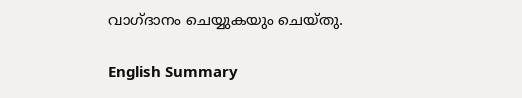വാഗ്ദാനം ചെയ്യുകയും ചെയ്തു.

English Summary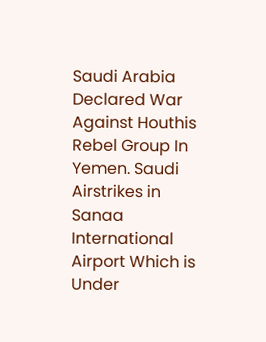Saudi Arabia Declared War Against Houthis Rebel Group In Yemen. Saudi Airstrikes in Sanaa International Airport Which is Under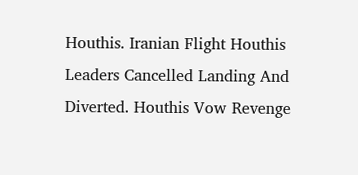Houthis. Iranian Flight Houthis Leaders Cancelled Landing And Diverted. Houthis Vow Revenge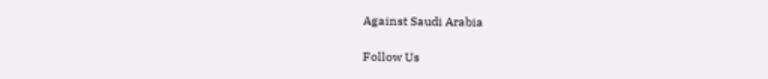Against Saudi Arabia

Follow Us